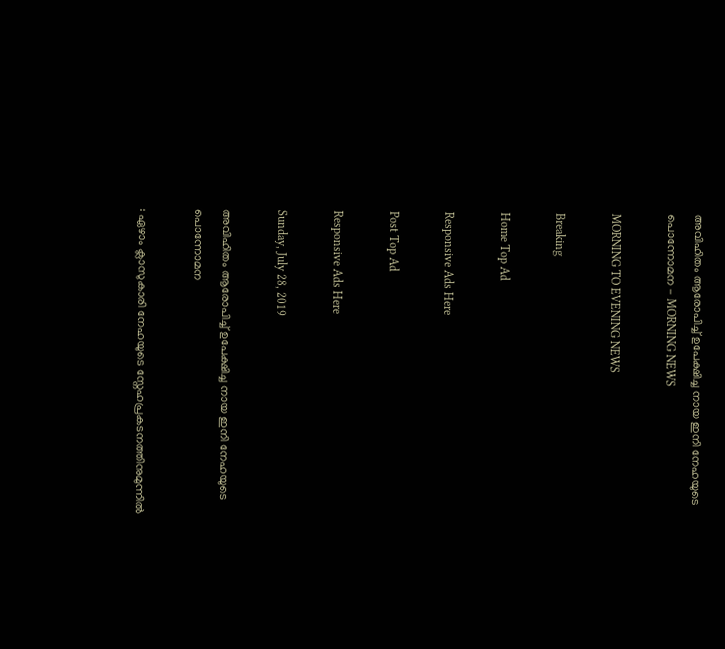അവിഹിതം ആരോപിച്ച് ഉപേക്ഷിച്ച നായ ഇനി നേഹയുടെ പൊന്നോമന - MORNING NEWS

MORNING TO EVENING NEWS

Breaking

Home Top Ad

Responsive Ads Here

Post Top Ad

Responsive Ads Here

Sunday, July 28, 2019

അവിഹിതം ആരോപിച്ച് ഉപേക്ഷിച്ച നായ ഇനി നേഹയുടെ പൊന്നോമന

: ഏഴാം ക്ലാസുകാരി നേഹയുടെ സ്നേഹപ്രകടനത്തിനുമുന്നിൽ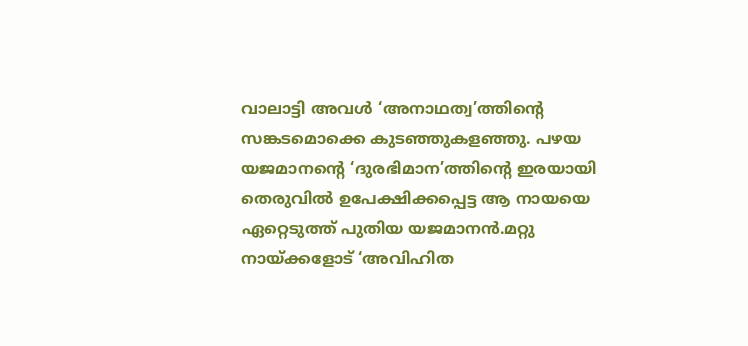വാലാട്ടി അവൾ ‘അനാഥത്വ’ത്തിന്റെ സങ്കടമൊക്കെ കുടഞ്ഞുകളഞ്ഞു. പഴയ യജമാനന്റെ ‘ദുരഭിമാന’ത്തിന്റെ ഇരയായി തെരുവിൽ ഉപേക്ഷിക്കപ്പെട്ട ആ നായയെ ഏറ്റെടുത്ത് പുതിയ യജമാനൻ.മറ്റു നായ്ക്കളോട് ‘അവിഹിത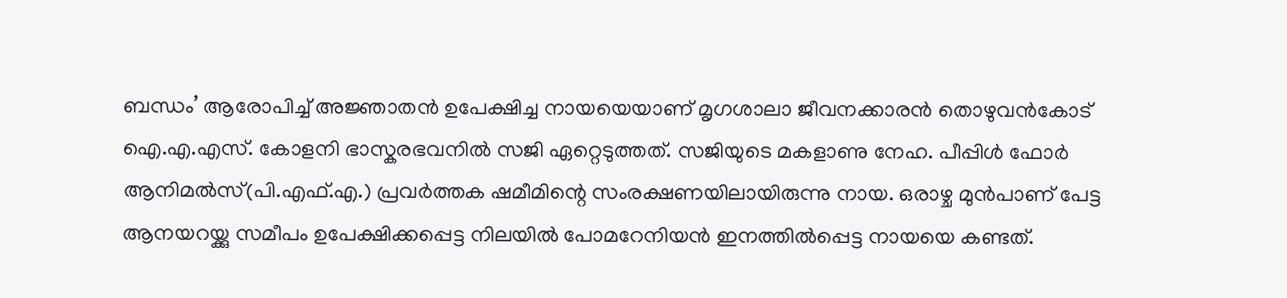ബന്ധം’ ആരോപിച്ച് അജ്ഞാതൻ ഉപേക്ഷിച്ച നായയെയാണ് മൃഗശാലാ ജീവനക്കാരൻ തൊഴുവൻകോട് ഐ.എ.എസ്. കോളനി ഭാസ്കരഭവനിൽ സജി ഏറ്റെടുത്തത്. സജിയുടെ മകളാണു നേഹ. പീപ്പിൾ ഫോർ ആനിമൽസ്(പി.എഫ്.എ.) പ്രവർത്തക ഷമീമിന്റെ സംരക്ഷണയിലായിരുന്നു നായ. ഒരാഴ്ച മുൻപാണ് പേട്ട ആനയറയ്ക്കു സമീപം ഉപേക്ഷിക്കപ്പെട്ട നിലയിൽ പോമറേനിയൻ ഇനത്തിൽപ്പെട്ട നായയെ കണ്ടത്.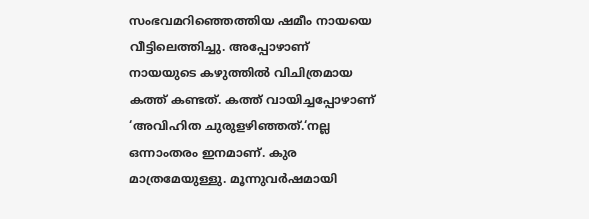സംഭവമറിഞ്ഞെത്തിയ ഷമീം നായയെ വീട്ടിലെത്തിച്ചു. അപ്പോഴാണ് നായയുടെ കഴുത്തിൽ വിചിത്രമായ കത്ത് കണ്ടത്. കത്ത് വായിച്ചപ്പോഴാണ് ‘അവിഹിത ചുരുളഴിഞ്ഞത്.‘നല്ല ഒന്നാംതരം ഇനമാണ്. കുര മാത്രമേയുള്ളു. മൂന്നുവർഷമായി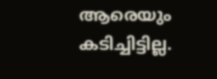ആരെയും കടിച്ചിട്ടില്ല.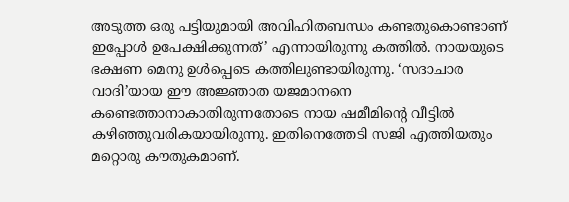അടുത്ത ഒരു പട്ടിയുമായി അവിഹിതബന്ധം കണ്ടതുകൊണ്ടാണ് ഇപ്പോൾ ഉപേക്ഷിക്കുന്നത്’ എന്നായിരുന്നു കത്തിൽ. നായയുടെ ഭക്ഷണ മെനു ഉൾപ്പെടെ കത്തിലുണ്ടായിരുന്നു. ‘സദാചാര വാദി’യായ ഈ അജ്ഞാത യജമാനനെ കണ്ടെത്താനാകാതിരുന്നതോടെ നായ ഷമീമിന്റെ വീട്ടിൽ കഴിഞ്ഞുവരികയായിരുന്നു. ഇതിനെത്തേടി സജി എത്തിയതും മറ്റൊരു കൗതുകമാണ്.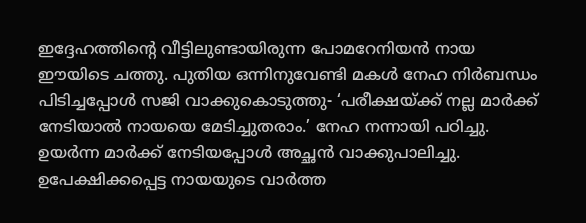ഇദ്ദേഹത്തിന്റെ വീട്ടിലുണ്ടായിരുന്ന പോമറേനിയൻ നായ ഈയിടെ ചത്തു. പുതിയ ഒന്നിനുവേണ്ടി മകൾ നേഹ നിർബന്ധം പിടിച്ചപ്പോൾ സജി വാക്കുകൊടുത്തു- ‘പരീക്ഷയ്ക്ക് നല്ല മാർക്ക് നേടിയാൽ നായയെ മേടിച്ചുതരാം.’ നേഹ നന്നായി പഠിച്ചു. ഉയർന്ന മാർക്ക് നേടിയപ്പോൾ അച്ഛൻ വാക്കുപാലിച്ചു. ഉപേക്ഷിക്കപ്പെട്ട നായയുടെ വാർത്ത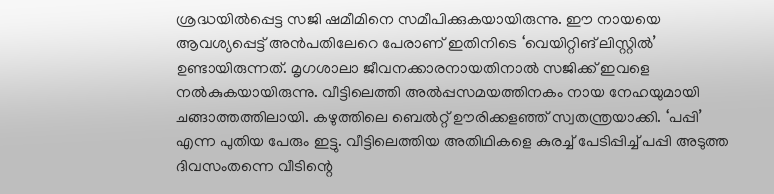ശ്രദ്ധയിൽപ്പെട്ട സജി ഷമീമിനെ സമീപിക്കുകയായിരുന്നു. ഈ നായയെ ആവശ്യപ്പെട്ട് അൻപതിലേറെ പേരാണ് ഇതിനിടെ ‘വെയിറ്റിങ് ലിസ്റ്റിൽ’ ഉണ്ടായിരുന്നത്. മൃഗശാലാ ജീവനക്കാരനായതിനാൽ സജിക്ക് ഇവളെ നൽകുകയായിരുന്നു. വീട്ടിലെത്തി അൽപ്പസമയത്തിനകം നായ നേഹയുമായി ചങ്ങാത്തത്തിലായി. കഴുത്തിലെ ബെൽറ്റ് ഊരിക്കളഞ്ഞ് സ്വതന്ത്രയാക്കി. ‘പപ്പി’ എന്ന പുതിയ പേരും ഇട്ടു. വീട്ടിലെത്തിയ അതിഥികളെ കുരച്ച് പേടിപ്പിച്ച് പപ്പി അടുത്ത ദിവസംതന്നെ വീടിന്റെ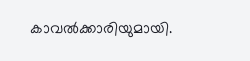കാവൽക്കാരിയുമായി.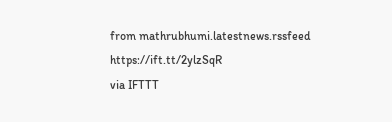from mathrubhumi.latestnews.rssfeed https://ift.tt/2ylzSqR
via IFTTT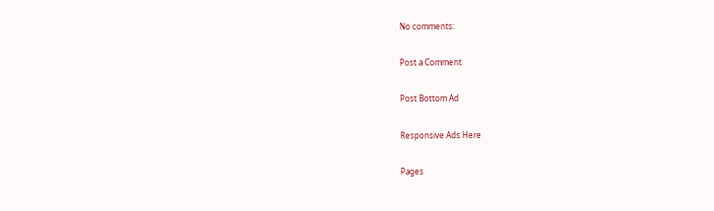No comments:

Post a Comment

Post Bottom Ad

Responsive Ads Here

Pages